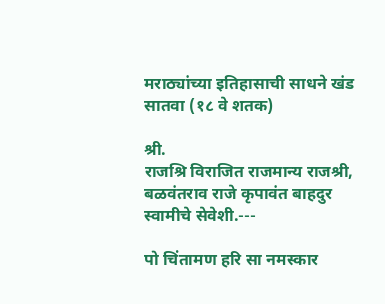मराठ्यांच्या इतिहासाची साधने खंड सातवा (१८ वे शतक)

श्री.
राजश्रि विराजित राजमान्य राजश्री,
बळवंतराव राजे कृपावंत बाहदुर स्वामीचे सेवेशी.---

पो चिंतामण हरि सा नमस्कार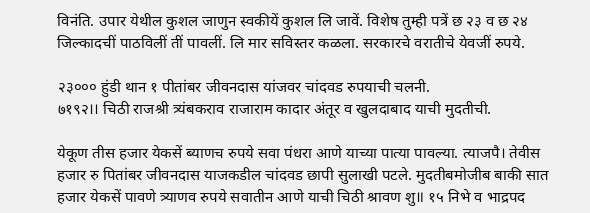विनंति. उपार येथील कुशल जाणुन स्वकीयें कुशल लि जावें. विशेष तुम्ही पत्रें छ २३ व छ २४ जिल्कादचीं पाठविलीं तीं पावलीं. लि मार सविस्तर कळला. सरकारचे वरातीचे येवजीं रुपये.

२३००० हुंडी थान १ पीतांबर जीवनदास यांजवर चांदवड रुपयाची चलनी.
७१९२।। चिठी राजश्री त्र्यंबकराव राजाराम कादार अंतूर व खुलदाबाद याची मुदतीची.

येकूण तीस हजार येकसें ब्याणच रुपये सवा पंधरा आणे याच्या पात्या पावल्या. त्याजपै। तेवीस हजार रु पितांबर जीवनदास याजकडील चांदवड छापी सुलाखी पटले. मुदतीबमोजीब बाकी सात हजार येकसें पावणे त्र्याणव रुपये सवातीन आणे याची चिठी श्रावण शु॥ १५ निभे व भाद्रपद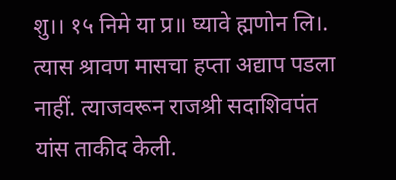शु।। १५ निमे या प्र॥ घ्यावे ह्मणोन लि।. त्यास श्रावण मासचा हप्ता अद्याप पडला नाहीं. त्याजवरून राजश्री सदाशिवपंत यांस ताकीद केली.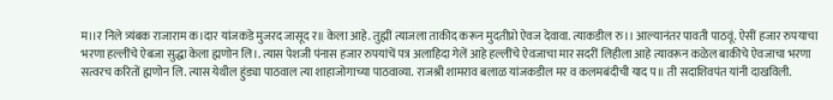म।।र निले त्र्यंबक राजाराम क।दार यांजकडे मुजरद जासूद र॥ केला आहे. तुह्मीं त्याजला ताकीद करून मुदतीप्रो ऐवज देवावा. त्याकडील रु।। आल्यानंतर पावती पाठवूं. ऐसीं हजार रुपयाचा भरणा हल्लींचे ऐबजा सुद्धा केला ह्मणोन लि।. त्यास पेशजी पंनास हजार रुपयांचें पत्र अलाहिदा गेलें आहे हल्लींचे ऐवजाचा मार सदरीं लिहीला आहे त्यावरून कळेल बाकीचे ऐवजाचा भरणा सत्वरच करितों ह्मणोन लि. त्यास येथील हुंड्या पाठवाल त्या शाहाजोगाच्या पाठवाव्या. राजश्री शामराव बलाळ यांजकडील मर व कलमबंदीची याद प॥ ती सदाशिवपंत यांनी दाखविली.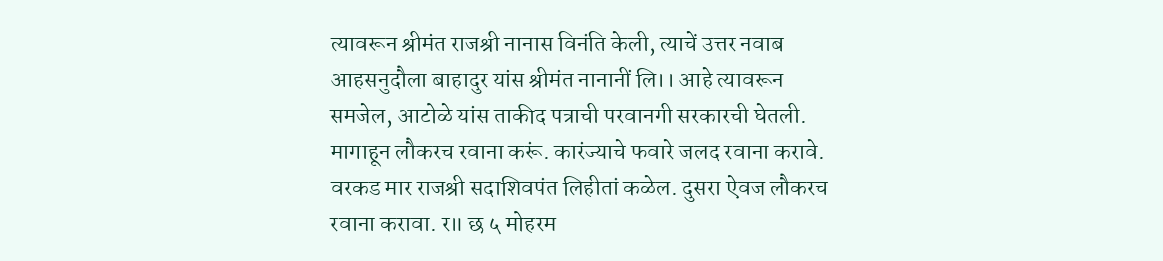त्यावरून श्रीमंत राजश्री नानास विनंति केली, त्याचें उत्तर नवाब आहसनुदौला बाहादुर यांस श्रीमंत नानानीं लि।। आहे त्यावरून समजेल, आटोळे यांस ताकीद पत्राची परवानगी सरकारची घेतली. मागाहून लौकरच रवाना करूं. कारंज्याचे फवारे जलद रवाना करावे. वरकड मार राजश्री सदाशिवपंत लिहीतां कळेल. दुसरा ऐवज लौकरच रवाना करावा. र॥ छ ५ मोहरम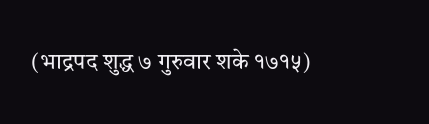(भाद्रपद शुद्ध ७ गुरुवार शके १७१५)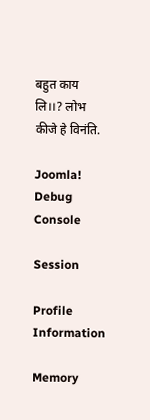बहुत काय लि।।? लोभ कीजे हे विनंति.

Joomla! Debug Console

Session

Profile Information

Memory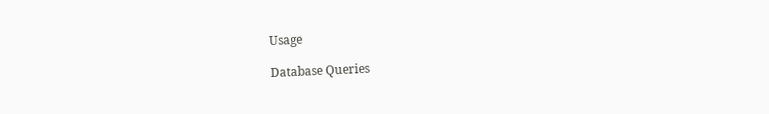Usage

Database Queries